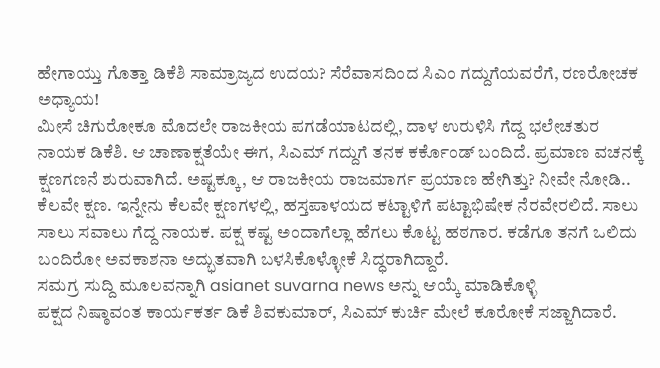ಹೇಗಾಯ್ತು ಗೊತ್ತಾ ಡಿಕೆಶಿ ಸಾಮ್ರಾಜ್ಯದ ಉದಯ? ಸೆರೆವಾಸದಿಂದ ಸಿಎಂ ಗದ್ದುಗೆಯವರೆಗೆ, ರಣರೋಚಕ ಅಧ್ಯಾಯ!
ಮೀಸೆ ಚಿಗುರೋಕೂ ಮೊದಲೇ ರಾಜಕೀಯ ಪಗಡೆಯಾಟದಲ್ಲಿ, ದಾಳ ಉರುಳಿಸಿ ಗೆದ್ದ ಭಲೇಚತುರ ನಾಯಕ ಡಿಕೆಶಿ. ಆ ಚಾಣಾಕ್ಷತೆಯೇ ಈಗ, ಸಿಎಮ್ ಗದ್ದುಗೆ ತನಕ ಕರ್ಕೊಂಡ್ ಬಂದಿದೆ. ಪ್ರಮಾಣ ವಚನಕ್ಕೆ ಕ್ಷಣಗಣನೆ ಶುರುವಾಗಿದೆ. ಅಷ್ಟಕ್ಕೂ, ಆ ರಾಜಕೀಯ ರಾಜಮಾರ್ಗ ಪ್ರಯಾಣ ಹೇಗಿತ್ತು? ನೀವೇ ನೋಡಿ..
ಕೆಲವೇ ಕ್ಷಣ. ಇನ್ನೇನು ಕೆಲವೇ ಕ್ಷಣಗಳಲ್ಲಿ, ಹಸ್ತಪಾಳಯದ ಕಟ್ಟಾಳಿಗೆ ಪಟ್ಟಾಭಿಷೇಕ ನೆರವೇರಲಿದೆ. ಸಾಲು ಸಾಲು ಸವಾಲು ಗೆದ್ದ ನಾಯಕ. ಪಕ್ಷ ಕಷ್ಟ ಅಂದಾಗೆಲ್ಲಾ ಹೆಗಲು ಕೊಟ್ಟ ಹಠಗಾರ. ಕಡೆಗೂ ತನಗೆ ಒಲಿದು ಬಂದಿರೋ ಅವಕಾಶನಾ ಅದ್ಭುತವಾಗಿ ಬಳಸಿಕೊಳ್ಳೋಕೆ ಸಿದ್ಧರಾಗಿದ್ದಾರೆ.
ಸಮಗ್ರ ಸುದ್ದಿ ಮೂಲವನ್ನಾಗಿ asianet suvarna news ಅನ್ನು ಆಯ್ಕೆ ಮಾಡಿಕೊಳ್ಳಿ
ಪಕ್ಷದ ನಿಷ್ಠಾವಂತ ಕಾರ್ಯಕರ್ತ ಡಿಕೆ ಶಿವಕುಮಾರ್, ಸಿಎಮ್ ಕುರ್ಚಿ ಮೇಲೆ ಕೂರೋಕೆ ಸಜ್ಜಾಗಿದಾರೆ.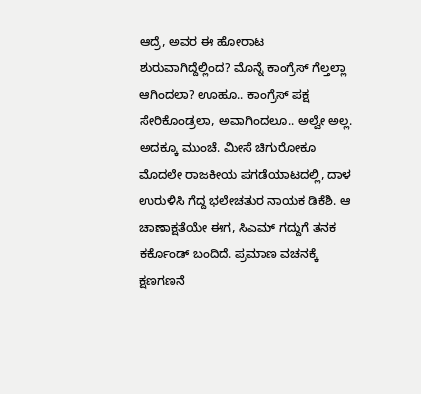ಆದ್ರೆ, ಅವರ ಈ ಹೋರಾಟ ಶುರುವಾಗಿದ್ದೆಲ್ಲಿಂದ? ಮೊನ್ನೆ ಕಾಂಗ್ರೆಸ್ ಗೆಲ್ತಲ್ಲಾ ಆಗಿಂದಲಾ? ಊಹೂ.. ಕಾಂಗ್ರೆಸ್ ಪಕ್ಷ ಸೇರಿಕೊಂಡ್ರಲಾ, ಅವಾಗಿಂದಲೂ.. ಅಲ್ವೇ ಅಲ್ಲ. ಅದಕ್ಕೂ ಮುಂಚೆ. ಮೀಸೆ ಚಿಗುರೋಕೂ ಮೊದಲೇ ರಾಜಕೀಯ ಪಗಡೆಯಾಟದಲ್ಲಿ, ದಾಳ ಉರುಳಿಸಿ ಗೆದ್ದ ಭಲೇಚತುರ ನಾಯಕ ಡಿಕೆಶಿ. ಆ ಚಾಣಾಕ್ಷತೆಯೇ ಈಗ, ಸಿಎಮ್ ಗದ್ದುಗೆ ತನಕ ಕರ್ಕೊಂಡ್ ಬಂದಿದೆ. ಪ್ರಮಾಣ ವಚನಕ್ಕೆ ಕ್ಷಣಗಣನೆ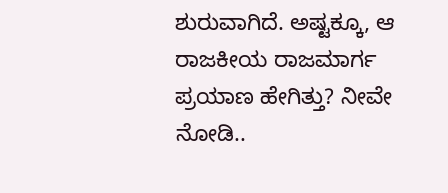ಶುರುವಾಗಿದೆ. ಅಷ್ಟಕ್ಕೂ, ಆ ರಾಜಕೀಯ ರಾಜಮಾರ್ಗ ಪ್ರಯಾಣ ಹೇಗಿತ್ತು? ನೀವೇ ನೋಡಿ..